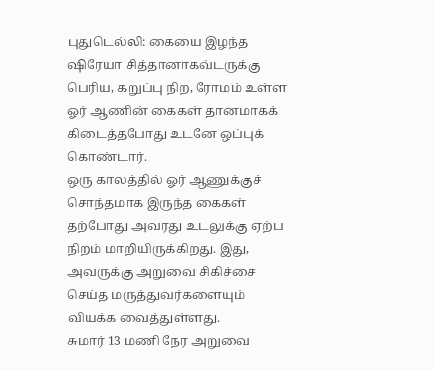புதுடெல்லி: கையை இழந்த ஷிரேயா சித்தானாகவ்டருக்கு பெரிய, கறுப்பு நிற, ரோமம் உள்ள ஓர் ஆணின் கைகள் தானமாகக் கிடைத்தபோது உடனே ஒப்புக் கொண்டார்.
ஒரு காலத்தில் ஓர் ஆணுக்குச் சொந்தமாக இருந்த கைகள் தற்போது அவரது உடலுக்கு ஏற்ப நிறம் மாறியிருக்கிறது. இது, அவருக்கு அறுவை சிகிச்சை செய்த மருத்துவர்களையும் வியக்க வைத்துள்ளது.
சுமார் 13 மணி நேர அறுவை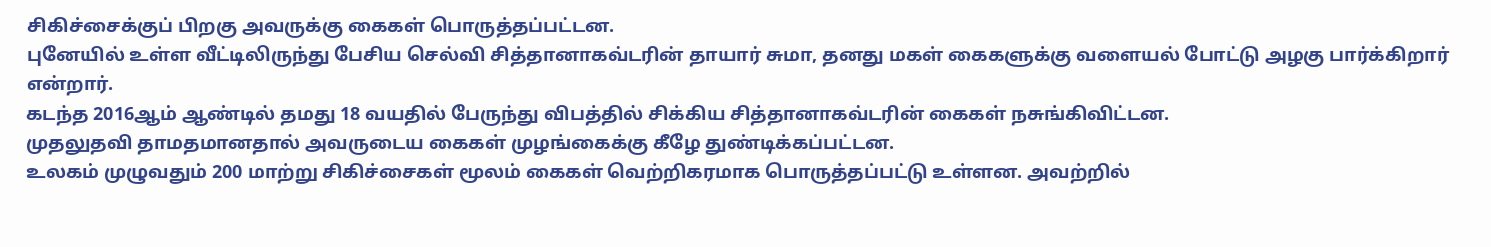சிகிச்சைக்குப் பிறகு அவருக்கு கைகள் பொருத்தப்பட்டன.
புனேயில் உள்ள வீட்டிலிருந்து பேசிய செல்வி சித்தானாகவ்டரின் தாயார் சுமா, தனது மகள் கைகளுக்கு வளையல் போட்டு அழகு பார்க்கிறார் என்றார்.
கடந்த 2016ஆம் ஆண்டில் தமது 18 வயதில் பேருந்து விபத்தில் சிக்கிய சித்தானாகவ்டரின் கைகள் நசுங்கிவிட்டன.
முதலுதவி தாமதமானதால் அவருடைய கைகள் முழங்கைக்கு கீழே துண்டிக்கப்பட்டன.
உலகம் முழுவதும் 200 மாற்று சிகிச்சைகள் மூலம் கைகள் வெற்றிகரமாக பொருத்தப்பட்டு உள்ளன. அவற்றில்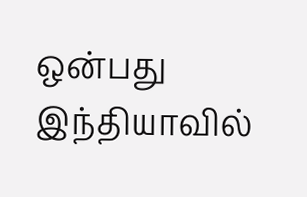ஒன்பது இந்தியாவில்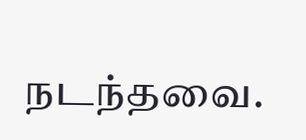நடந்தவை.